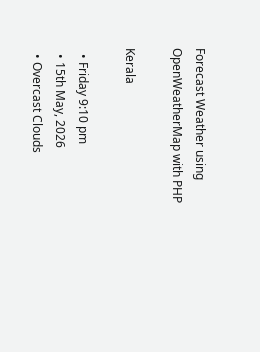Forecast Weather using OpenWeatherMap with PHP

Kerala

  • Friday 9:10 pm
  • 15th May, 2026
  • Overcast Clouds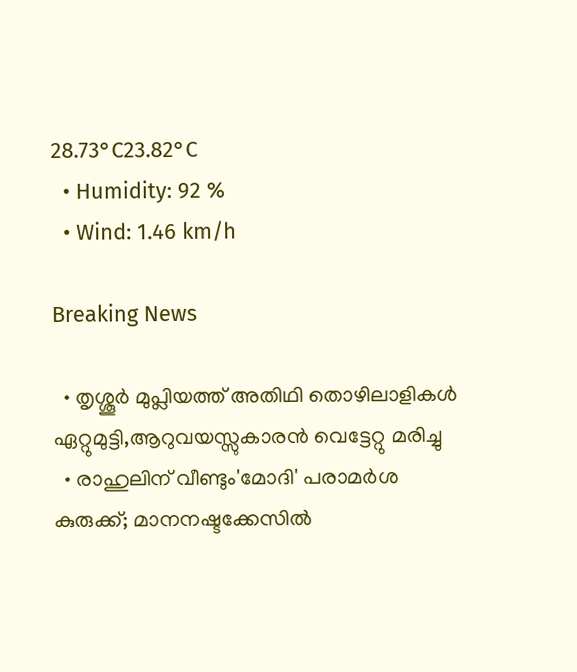28.73°C23.82°C
  • Humidity: 92 %
  • Wind: 1.46 km/h

Breaking News

  • തൃശ്ശൂർ മുപ്ലിയത്ത് അതിഥി തൊഴിലാളികൾ ഏറ്റുമുട്ടി,ആറുവയസ്സുകാരൻ വെട്ടേറ്റു മരിച്ചു
  • രാഹുലിന് വീണ്ടും'മോദി' പരാമര്‍ശ കുരുക്ക്; മാനനഷ്ടക്കേസിൽ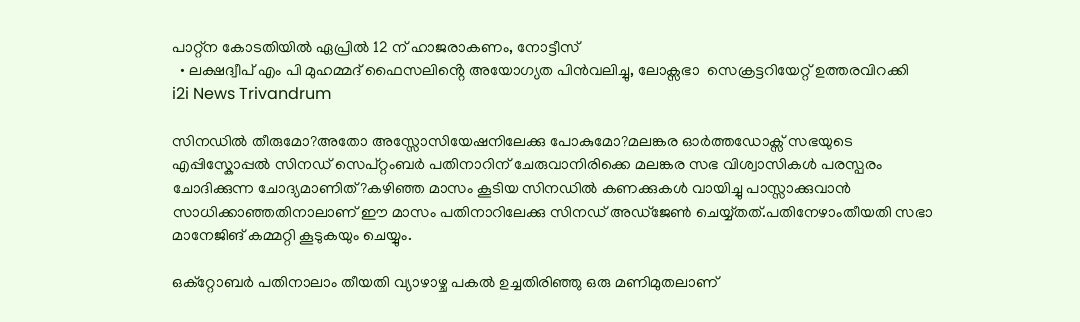പാറ്റ്ന കോടതിയിൽ ഏപ്രിൽ 12 ന് ഹാജരാകണം, നോട്ടീസ്
  • ലക്ഷദ്വീപ് എം പി മുഹമ്മദ് ഫൈസലിൻ്റെ അയോഗ്യത പിൻവലിച്ചു, ലോക്സഭാ  സെക്രട്ടറിയേറ്റ് ഉത്തരവിറക്കി
i2i News Trivandrum

സിനഡിൽ തീരുമോ?അതോ അസ്സോസിയേഷനിലേക്കു പോകുമോ?മലങ്കര ഓർത്തഡോക്സ്‌ സഭയുടെ എപ്പിസ്കോപ്പൽ സിനഡ് സെപ്റ്റംബർ പതിനാറിന് ചേരുവാനിരിക്കെ മലങ്കര സഭ വിശ്വാസികൾ പരസ്പരം ചോദിക്കുന്ന ചോദ്യമാണിത്?കഴിഞ്ഞ മാസം കൂടിയ സിനഡിൽ കണക്കുകൾ വായിച്ചു പാസ്സാക്കുവാൻ സാധിക്കാഞ്ഞതിനാലാണ് ഈ മാസം പതിനാറിലേക്കു സിനഡ് അഡ്‌ജേൺ ചെയ്യ്തത്.പതിനേഴാംതീയതി സഭാ മാനേജിങ് കമ്മറ്റി കൂടുകയും ചെയ്യും.

ഒക്റ്റോബർ പതിനാലാം തീയതി വ്യാഴാഴ്ച പകൽ ഉച്ചതിരിഞ്ഞു ഒരു മണിമുതലാണ്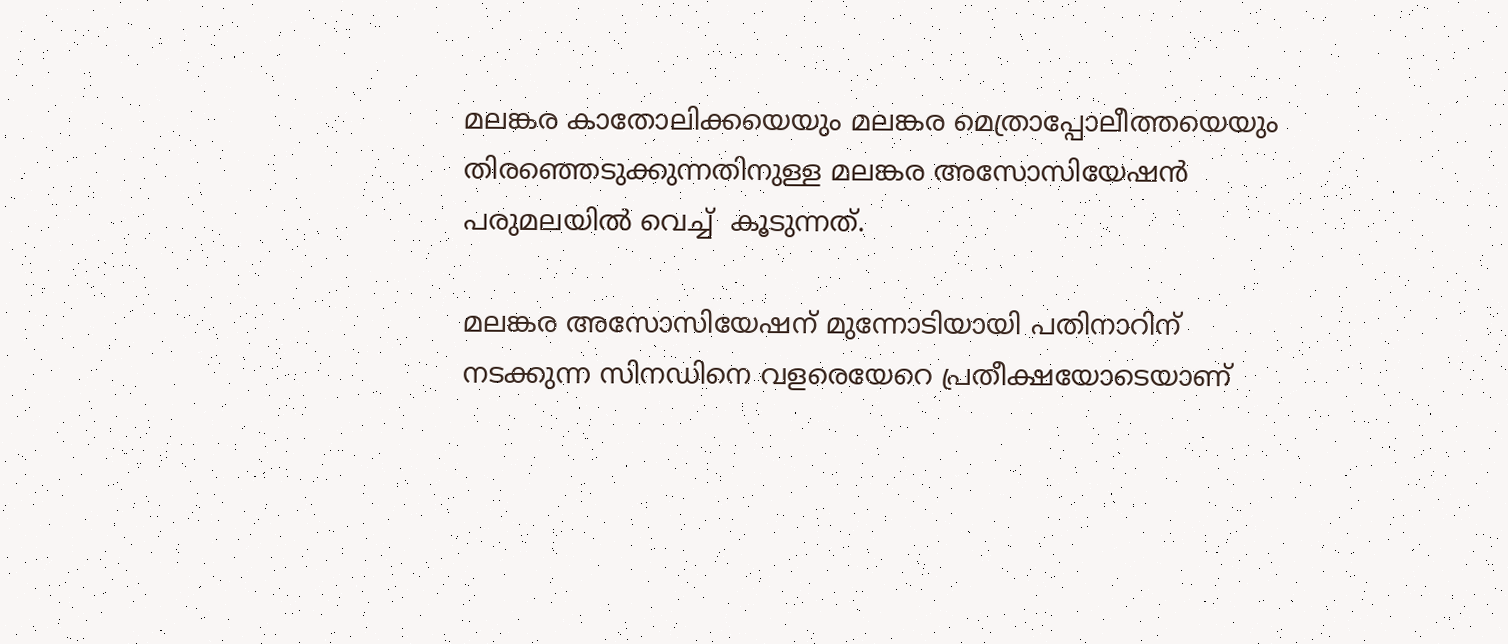മലങ്കര കാതോലിക്കയെയും മലങ്കര മെത്രാപ്പോലീത്തയെയും തിരഞ്ഞെടുക്കുന്നതിനുള്ള മലങ്കര അസോസിയേഷൻ പരുമലയിൽ വെച്ച്  കൂടുന്നത്.

മലങ്കര അസോസിയേഷന് മുന്നോടിയായി പതിനാറിന് നടക്കുന്ന സിനഡിനെ വളരെയേറെ പ്രതീക്ഷയോടെയാണ്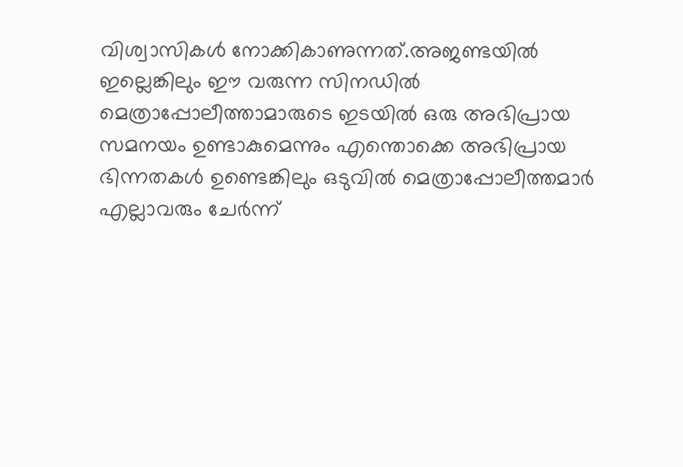വിശ്വാസികൾ നോക്കികാണുന്നത്.അജണ്ടയിൽ ഇല്ലെങ്കിലും ഈ വരുന്ന സിനഡിൽ മെത്രാപ്പോലീത്താമാരുടെ ഇടയിൽ ഒരു അഭിപ്രായ സമനയം ഉണ്ടാകുമെന്നും എന്തൊക്കെ അഭിപ്രായ ഭിന്നതകൾ ഉണ്ടെങ്കിലും ഒടുവിൽ മെത്രാപ്പോലീത്തമാർ എല്ലാവരും ചേർന്ന്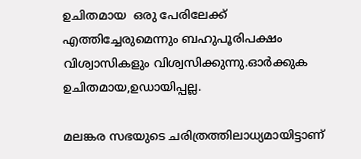ഉചിതമായ  ഒരു പേരിലേക്ക് എത്തിച്ചേരുമെന്നും ബഹുപൂരിപക്ഷം വിശ്വാസികളും വിശ്വസിക്കുന്നു.ഓർക്കുക ഉചിതമായ,ഉഡായിപ്പല്ല.

മലങ്കര സഭയുടെ ചരിത്രത്തിലാധ്യമായിട്ടാണ്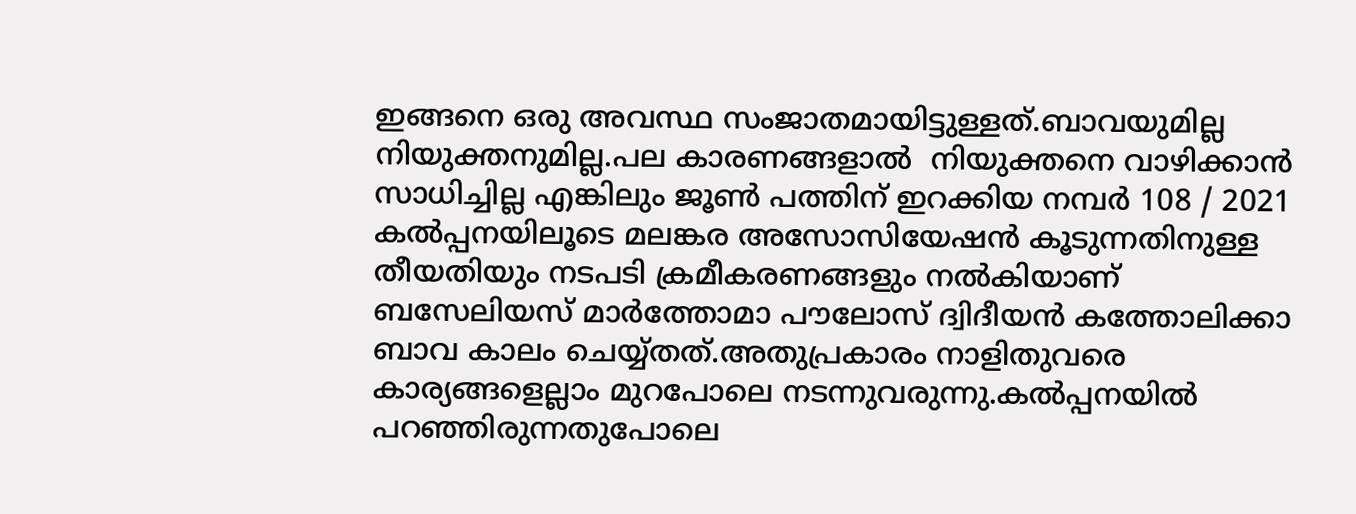ഇങ്ങനെ ഒരു അവസ്ഥ സംജാതമായിട്ടുള്ളത്.ബാവയുമില്ല നിയുക്തനുമില്ല.പല കാരണങ്ങളാൽ  നിയുക്തനെ വാഴിക്കാൻ സാധിച്ചില്ല എങ്കിലും ജൂൺ പത്തിന് ഇറക്കിയ നമ്പർ 108 / 2021 കൽപ്പനയിലൂടെ മലങ്കര അസോസിയേഷൻ കൂടുന്നതിനുള്ള തീയതിയും നടപടി ക്രമീകരണങ്ങളും നൽകിയാണ് ബസേലിയസ് മാർത്തോമാ പൗലോസ് ദ്വിദീയൻ കത്തോലിക്കാ ബാവ കാലം ചെയ്യ്തത്.അതുപ്രകാരം നാളിതുവരെ കാര്യങ്ങളെല്ലാം മുറപോലെ നടന്നുവരുന്നു.കൽപ്പനയിൽ പറഞ്ഞിരുന്നതുപോലെ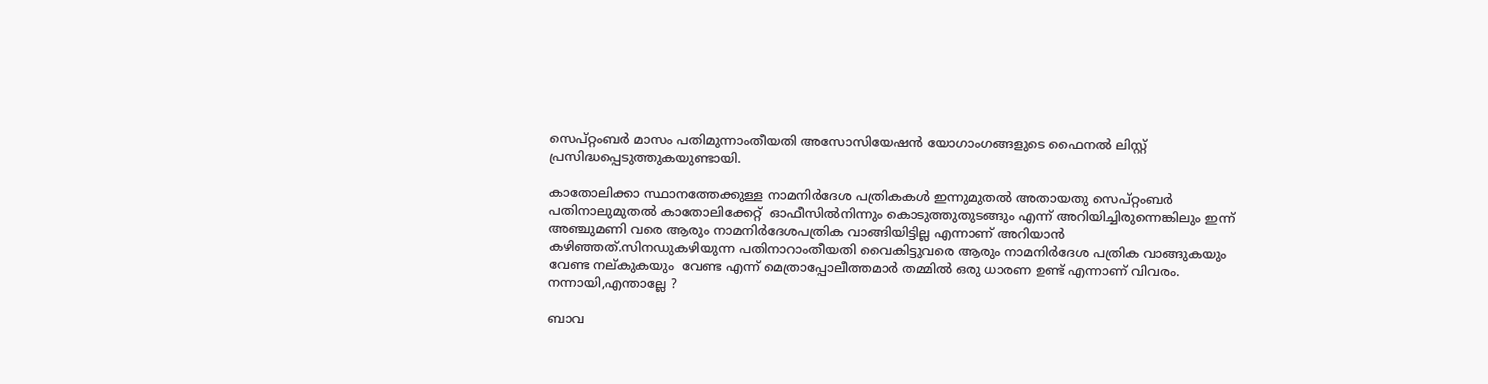സെപ്റ്റംബർ മാസം പതിമുന്നാംതീയതി അസോസിയേഷൻ യോഗാംഗങ്ങളുടെ ഫൈനൽ ലിസ്റ്റ് പ്രസിദ്ധപ്പെടുത്തുകയുണ്ടായി.

കാതോലിക്കാ സ്ഥാനത്തേക്കുള്ള നാമനിർദേശ പത്രികകൾ ഇന്നുമുതൽ അതായതു സെപ്റ്റംബർ പതിനാലുമുതൽ കാതോലിക്കേറ്റ്  ഓഫീസിൽനിന്നും കൊടുത്തുതുടങ്ങും എന്ന് അറിയിച്ചിരുന്നെങ്കിലും ഇന്ന് അഞ്ചുമണി വരെ ആരും നാമനിർദേശപത്രിക വാങ്ങിയിട്ടില്ല എന്നാണ് അറിയാൻ കഴിഞ്ഞത്.സിനഡുകഴിയുന്ന പതിനാറാംതീയതി വൈകിട്ടുവരെ ആരും നാമനിർദേശ പത്രിക വാങ്ങുകയും വേണ്ട നല്കുകയും  വേണ്ട എന്ന് മെത്രാപ്പോലീത്തമാർ തമ്മിൽ ഒരു ധാരണ ഉണ്ട് എന്നാണ് വിവരം. നന്നായി,എന്താല്ലേ ?

ബാവ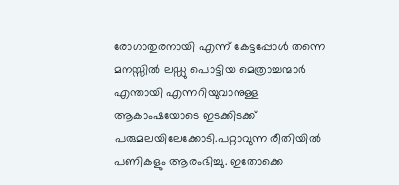രോഗാതുരനായി എന്ന് കേട്ടപ്പോൾ തന്നെ മനസ്സിൽ ലഡ്ഡു പൊട്ടിയ മെത്രാച്ചന്മാർ എന്തായി എന്നറിയുവാനുള്ള ആകാംഷയോടെ ഇടക്കിടക്ക് പരുമലയിലേക്കോടി.പറ്റാവുന്ന രീതിയിൽ പണികളും ആരംഭിച്ചു. ഇതോക്കെ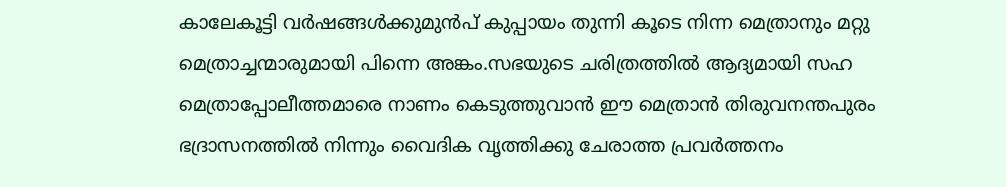കാലേകൂട്ടി വർഷങ്ങൾക്കുമുൻപ് കുപ്പായം തുന്നി കൂടെ നിന്ന മെത്രാനും മറ്റു മെത്രാച്ചന്മാരുമായി പിന്നെ അങ്കം.സഭയുടെ ചരിത്രത്തിൽ ആദ്യമായി സഹ മെത്രാപ്പോലീത്തമാരെ നാണം കെടുത്തുവാൻ ഈ മെത്രാൻ തിരുവനന്തപുരം ഭദ്രാസനത്തിൽ നിന്നും വൈദിക വൃത്തിക്കു ചേരാത്ത പ്രവർത്തനം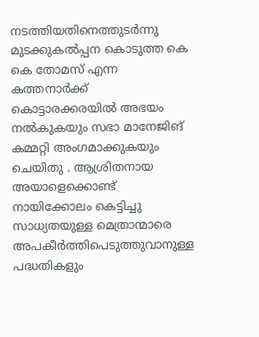നടത്തിയതിനെത്തുടർന്നു  മുടക്കുകൽപ്പന കൊടുത്ത കെ കെ തോമസ് എന്ന കത്തനാർക്ക് കൊട്ടാരക്കരയിൽ അഭയം നൽകുകയും സഭാ മാനേജിങ് കമ്മറ്റി അംഗമാക്കുകയും ചെയിതു . ആശ്രിതനായ അയാളെക്കൊണ്ട് നായിക്കോലം കെട്ടിച്ചു സാധ്യതയുള്ള മെത്രാന്മാരെ അപകീർത്തിപെടുത്തുവാനുള്ള പദ്ധതികളും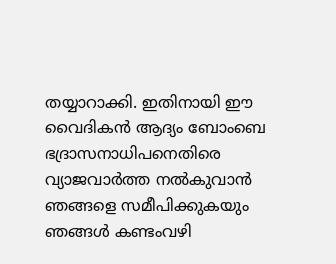തയ്യാറാക്കി. ഇതിനായി ഈ വൈദികൻ ആദ്യം ബോംബെ ഭദ്രാസനാധിപനെതിരെ വ്യാജവാർത്ത നൽകുവാൻ ഞങ്ങളെ സമീപിക്കുകയും ഞങ്ങൾ കണ്ടംവഴി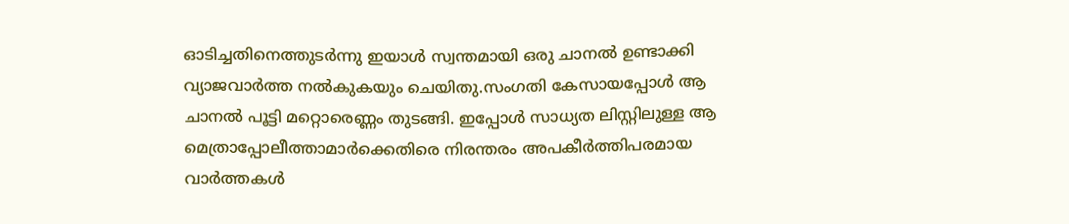ഓടിച്ചതിനെത്തുടർന്നു ഇയാൾ സ്വന്തമായി ഒരു ചാനൽ ഉണ്ടാക്കി വ്യാജവാർത്ത നൽകുകയും ചെയിതു.സംഗതി കേസായപ്പോൾ ആ ചാനൽ പൂട്ടി മറ്റൊരെണ്ണം തുടങ്ങി. ഇപ്പോൾ സാധ്യത ലിസ്റ്റിലുള്ള ആ മെത്രാപ്പോലീത്താമാർക്കെതിരെ നിരന്തരം അപകീർത്തിപരമായ വാർത്തകൾ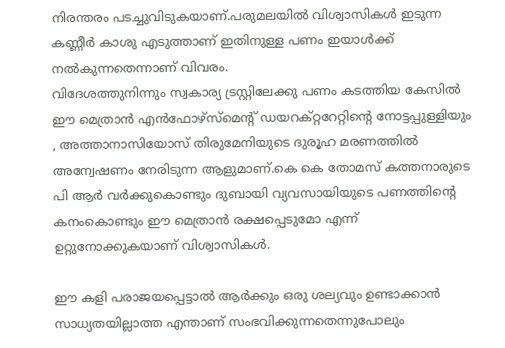നിരന്തരം പടച്ചുവിടുകയാണ്.പരുമലയിൽ വിശ്വാസികൾ ഇടുന്ന കണ്ണീർ കാശു എടുത്താണ് ഇതിനുള്ള പണം ഇയാൾക്ക് നൽകുന്നതെന്നാണ് വിവരം.
വിദേശത്തുനിന്നും സ്വകാര്യ ട്രസ്റ്റിലേക്കു പണം കടത്തിയ കേസിൽ ഈ മെത്രാൻ എൻഫോഴ്‌സ്‌മെന്റ് ഡയറക്റ്ററേറ്റിന്റെ നോട്ടപ്പുള്ളിയും , അത്താനാസിയോസ് തിരുമേനിയുടെ ദുരൂഹ മരണത്തിൽ അന്വേഷണം നേരിടുന്ന ആളുമാണ്.കെ കെ തോമസ് കത്തനാരുടെ പി ആർ വർക്കുകൊണ്ടും ദുബായി വ്യവസായിയുടെ പണത്തിന്റെ കനംകൊണ്ടും ഈ മെത്രാൻ രക്ഷപ്പെടുമോ എന്ന് ഉറ്റുനോക്കുകയാണ് വിശ്വാസികൾ.

ഈ കളി പരാജയപ്പെട്ടാൽ ആർക്കും ഒരു ശല്യവും ഉണ്ടാക്കാൻ സാധ്യതയില്ലാത്ത എന്താണ് സംഭവിക്കുന്നതെന്നുപോലും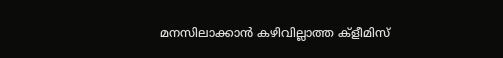മനസിലാക്കാൻ കഴിവില്ലാത്ത ക്ളീമിസ്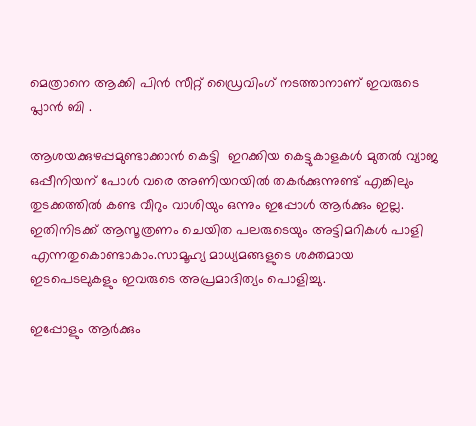മെത്രാനെ ആക്കി പിൻ സീറ്റ് ഡ്രൈവിംഗ് നടത്താനാണ് ഇവരുടെ പ്ലാൻ ബി .

ആശയക്കുഴപ്പമുണ്ടാക്കാൻ കെട്ടി  ഇറക്കിയ കെട്ടുകാളകൾ മുതൽ വ്യാജ ഒപ്പീനിയന് പോൾ വരെ അണിയറയിൽ തകർക്കുന്നുണ്ട് എങ്കിലും തുടക്കത്തിൽ കണ്ട വീറും വാശിയും ഒന്നും ഇപ്പോൾ ആർക്കും ഇല്ല. ഇതിനിടക്ക് ആസൂത്രണം ചെയിത പലരുടെയും അട്ടിമറികൾ പാളി എന്നതുകൊണ്ടാകാം.സാമൂഹ്യ മാധ്യമങ്ങളുടെ ശക്തമായ ഇടപെടലുകളും ഇവരുടെ അപ്രമാദിത്യം പൊളിച്ചു.

ഇപ്പോളും ആർക്കും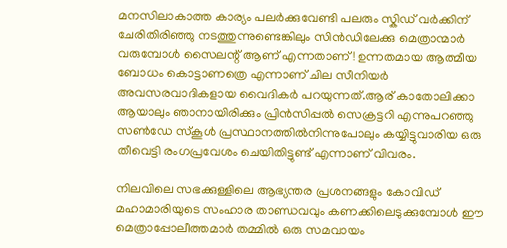മനസിലാകാത്ത കാര്യം പലർക്കുവേണ്ടി പലരും സ്കിഡ് വർക്കിന്‌ ചേരിതിരിഞ്ഞു നടത്തുന്നുണ്ടെങ്കിലും സിൻഡിലേക്കു മെത്രാന്മാർ വരുമ്പോൾ സൈലന്റ് ആണ് എന്നതാണ്! ഉന്നതമായ ആത്മീയ ബോധം കൊട്ടാണത്രെ എന്നാണ് ചില സീനിയർ അവസരവാദികളായ വൈദികർ പറയുന്നത്.ആര് കാതോലിക്കാ ആയാലും ഞാനായിരിക്കും പ്രിൻസിപ്പൽ സെക്രട്ടറി എന്നുപറഞ്ഞു സൺഡേ സ്കൂൾ പ്രസ്ഥാനത്തിൽനിന്നുപോലും കയ്യിട്ടുവാരിയ ഒരു തീവെട്ടി രംഗപ്രവേശം ചെയിതിട്ടുണ്ട് എന്നാണ് വിവരം.

നിലവിലെ സഭക്കുള്ളിലെ ആഭ്യന്തര പ്രശനങ്ങളും കോവിഡ് മഹാമാരിയുടെ സംഹാര താണ്ഡവവും കണക്കിലെടുക്കുമ്പോൾ ഈ മെത്രാപ്പോലീത്തമാർ തമ്മിൽ ഒരു സമവായം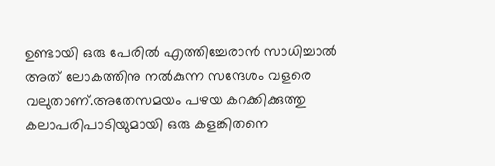ഉണ്ടായി ഒരു പേരിൽ എത്തിച്ചേരാൻ സാധിച്ചാൽ അത് ലോകത്തിനു നൽകുന്ന സന്ദേശം വളരെ വലുതാണ്.അതേസമയം പഴയ കറക്കിക്കുത്തു കലാപരിപാടിയുമായി ഒരു കളങ്കിതനെ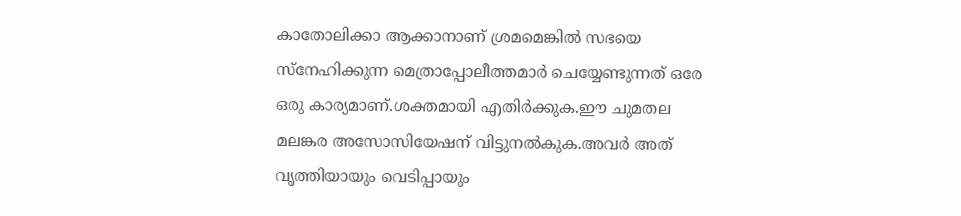കാതോലിക്കാ ആക്കാനാണ് ശ്രമമെങ്കിൽ സഭയെ സ്നേഹിക്കുന്ന മെത്രാപ്പോലീത്തമാർ ചെയ്യേണ്ടുന്നത് ഒരേ ഒരു കാര്യമാണ്.ശക്തമായി എതിർക്കുക.ഈ ചുമതല  മലങ്കര അസോസിയേഷന് വിട്ടുനൽകുക.അവർ അത് വൃത്തിയായും വെടിപ്പായും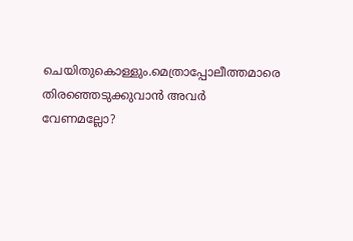ചെയിതുകൊള്ളും.മെത്രാപ്പോലീത്തമാരെ തിരഞ്ഞെടുക്കുവാൻ അവർ വേണമല്ലോ?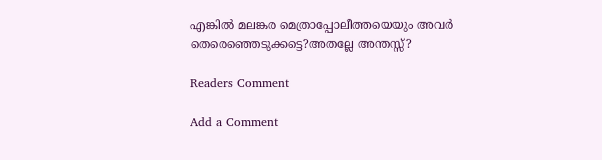എങ്കിൽ മലങ്കര മെത്രാപ്പോലീത്തയെയും അവർ തെരെഞ്ഞെടുക്കട്ടെ?അതല്ലേ അന്തസ്സ്?

Readers Comment

Add a Comment